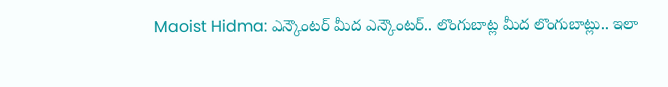Maoist Hidma: ఎన్కౌంటర్ మీద ఎన్కౌంటర్.. లొంగుబాట్ల మీద లొంగుబాట్లు.. ఇలా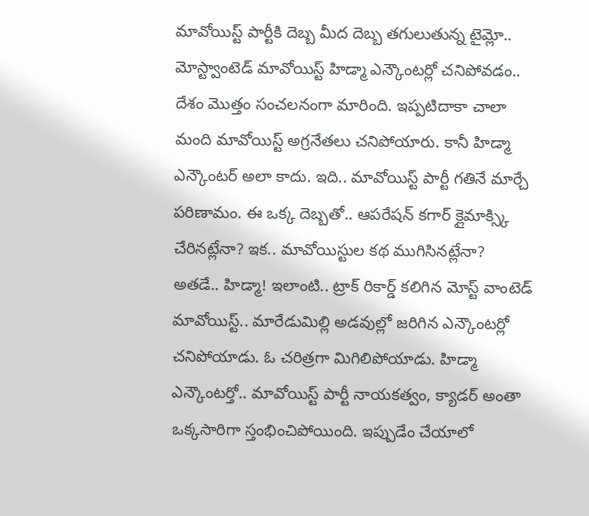మావోయిస్ట్ పార్టీకి దెబ్బ మీద దెబ్బ తగులుతున్న టైమ్లో.. మోస్ట్వాంటెడ్ మావోయిస్ట్ హిడ్మా ఎన్కౌంటర్లో చనిపోవడం.. దేశం మొత్తం సంచలనంగా మారింది. ఇప్పటిదాకా చాలా మంది మావోయిస్ట్ అగ్రనేతలు చనిపోయారు. కానీ హిడ్మా ఎన్కౌంటర్ అలా కాదు. ఇది.. మావోయిస్ట్ పార్టీ గతినే మార్చే పరిణామం. ఈ ఒక్క దెబ్బతో.. ఆపరేషన్ కగార్ క్లైమాక్స్కి చేరినట్లేనా? ఇక.. మావోయిస్టుల కథ ముగిసినట్లేనా?
అతడే.. హిడ్మా! ఇలాంటి.. ట్రాక్ రికార్డ్ కలిగిన మోస్ట్ వాంటెడ్ మావోయిస్ట్.. మారేడుమిల్లి అడవుల్లో జరిగిన ఎన్కౌంటర్లో చనిపోయాడు. ఓ చరిత్రగా మిగిలిపోయాడు. హిడ్మా ఎన్కౌంటర్తో.. మావోయిస్ట్ పార్టీ నాయకత్వం, క్యాడర్ అంతా ఒక్కసారిగా స్తంభించిపోయింది. ఇప్పుడేం చేయాలో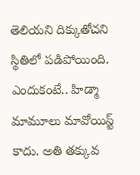తెలియని దిక్కుతోచని స్థితిలో పడిపోయింది. ఎందుకంటే.. హిడ్మా మామూలు మావోయిస్ట్ కాదు. అతి తక్కువ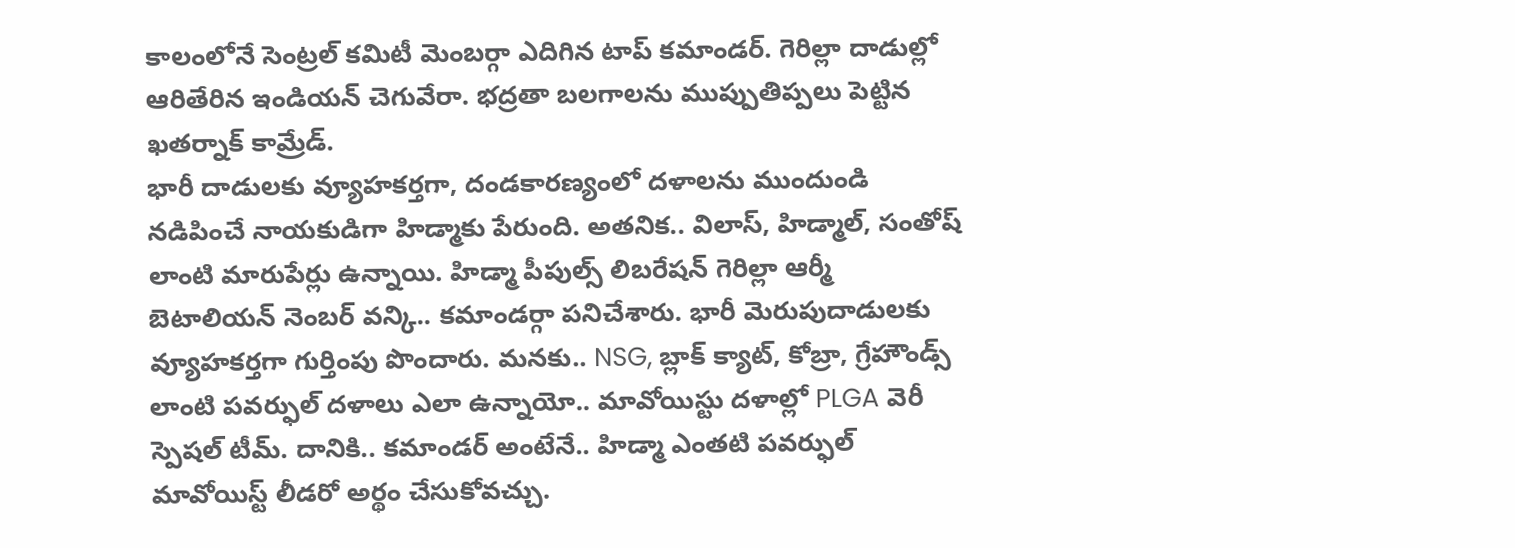కాలంలోనే సెంట్రల్ కమిటీ మెంబర్గా ఎదిగిన టాప్ కమాండర్. గెరిల్లా దాడుల్లో ఆరితేరిన ఇండియన్ చెగువేరా. భద్రతా బలగాలను ముప్పుతిప్పలు పెట్టిన ఖతర్నాక్ కామ్రేడ్.
భారీ దాడులకు వ్యూహకర్తగా, దండకారణ్యంలో దళాలను ముందుండి నడిపించే నాయకుడిగా హిడ్మాకు పేరుంది. అతనిక.. విలాస్, హిడ్మాల్, సంతోష్ లాంటి మారుపేర్లు ఉన్నాయి. హిడ్మా పీపుల్స్ లిబరేషన్ గెరిల్లా ఆర్మీ బెటాలియన్ నెంబర్ వన్కి.. కమాండర్గా పనిచేశారు. భారీ మెరుపుదాడులకు వ్యూహకర్తగా గుర్తింపు పొందారు. మనకు.. NSG, బ్లాక్ క్యాట్, కోబ్రా, గ్రేహౌండ్స్ లాంటి పవర్ఫుల్ దళాలు ఎలా ఉన్నాయో.. మావోయిస్టు దళాల్లో PLGA వెరీ స్పెషల్ టీమ్. దానికి.. కమాండర్ అంటేనే.. హిడ్మా ఎంతటి పవర్ఫుల్ మావోయిస్ట్ లీడరో అర్థం చేసుకోవచ్చు.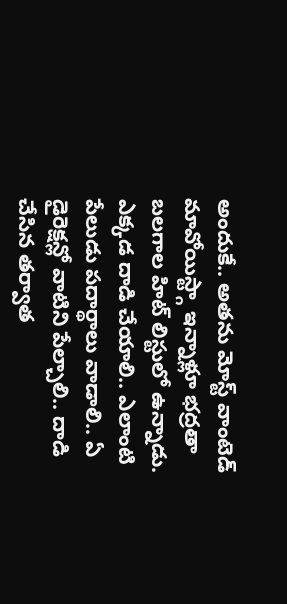అందుకే.. అతను మోస్ట్ వాంటెడ్ మావోయిస్ట్గా ఇన్నాళ్లూ భద్రతా బలగాల హిట్ లిస్టులో ఉన్నాడు.
ఎక్కడ దాడి చేయాలి.. ఎలాంటి పేలుడు పదార్థాలు వాడాలి.. ఏ డైరెక్షన్లో వాటిని పేల్చాలి.. దాడి చేసిన తర్వాత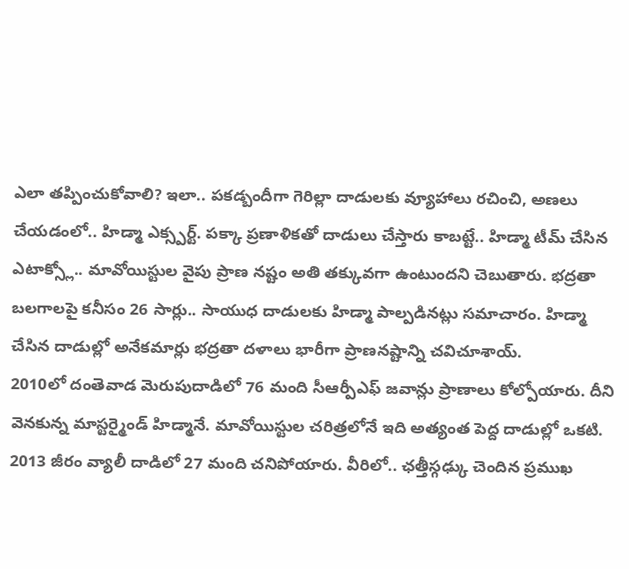ఎలా తప్పించుకోవాలి? ఇలా.. పకడ్బందీగా గెరిల్లా దాడులకు వ్యూహాలు రచించి, అణలు చేయడంలో.. హిడ్మా ఎక్స్పర్ట్. పక్కా ప్రణాళికతో దాడులు చేస్తారు కాబట్టే.. హిడ్మా టీమ్ చేసిన ఎటాక్స్లో.. మావోయిస్టుల వైపు ప్రాణ నష్టం అతి తక్కువగా ఉంటుందని చెబుతారు. భద్రతా బలగాలపై కనీసం 26 సార్లు.. సాయుధ దాడులకు హిడ్మా పాల్పడినట్లు సమాచారం. హిడ్మా చేసిన దాడుల్లో అనేకమార్లు భద్రతా దళాలు భారీగా ప్రాణనష్టాన్ని చవిచూశాయ్.
2010లో దంతెవాడ మెరుపుదాడిలో 76 మంది సీఆర్పీఎఫ్ జవాన్లు ప్రాణాలు కోల్పోయారు. దీని వెనకున్న మాస్టర్మైండ్ హిడ్మానే. మావోయిస్టుల చరిత్రలోనే ఇది అత్యంత పెద్ద దాడుల్లో ఒకటి. 2013 జీరం వ్యాలీ దాడిలో 27 మంది చనిపోయారు. వీరిలో.. ఛత్తీస్గఢ్కు చెందిన ప్రముఖ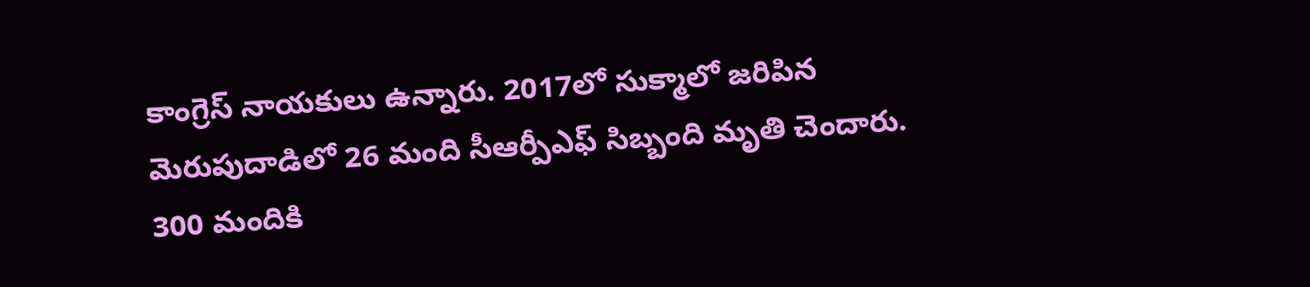కాంగ్రెస్ నాయకులు ఉన్నారు. 2017లో సుక్మాలో జరిపిన మెరుపుదాడిలో 26 మంది సీఆర్పీఎఫ్ సిబ్బంది మృతి చెందారు. 300 మందికి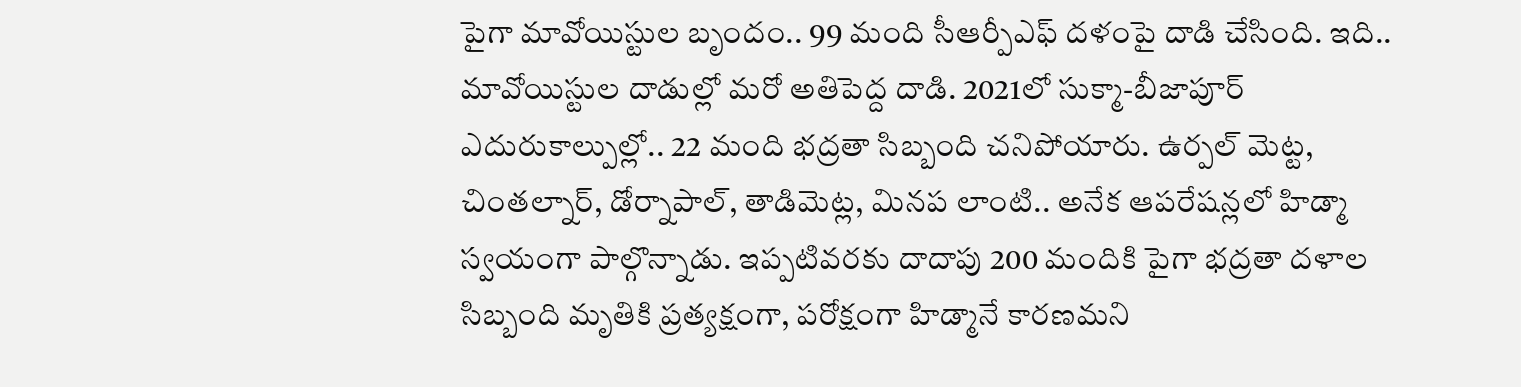పైగా మావోయిస్టుల బృందం.. 99 మంది సీఆర్పీఎఫ్ దళంపై దాడి చేసింది. ఇది.. మావోయిస్టుల దాడుల్లో మరో అతిపెద్ద దాడి. 2021లో సుక్మా-బీజాపూర్ ఎదురుకాల్పుల్లో.. 22 మంది భద్రతా సిబ్బంది చనిపోయారు. ఉర్పల్ మెట్ట, చింతల్నార్, డోర్నాపాల్, తాడిమెట్ల, మినప లాంటి.. అనేక ఆపరేషన్లలో హిడ్మా స్వయంగా పాల్గొన్నాడు. ఇప్పటివరకు దాదాపు 200 మందికి పైగా భద్రతా దళాల సిబ్బంది మృతికి ప్రత్యక్షంగా, పరోక్షంగా హిడ్మానే కారణమని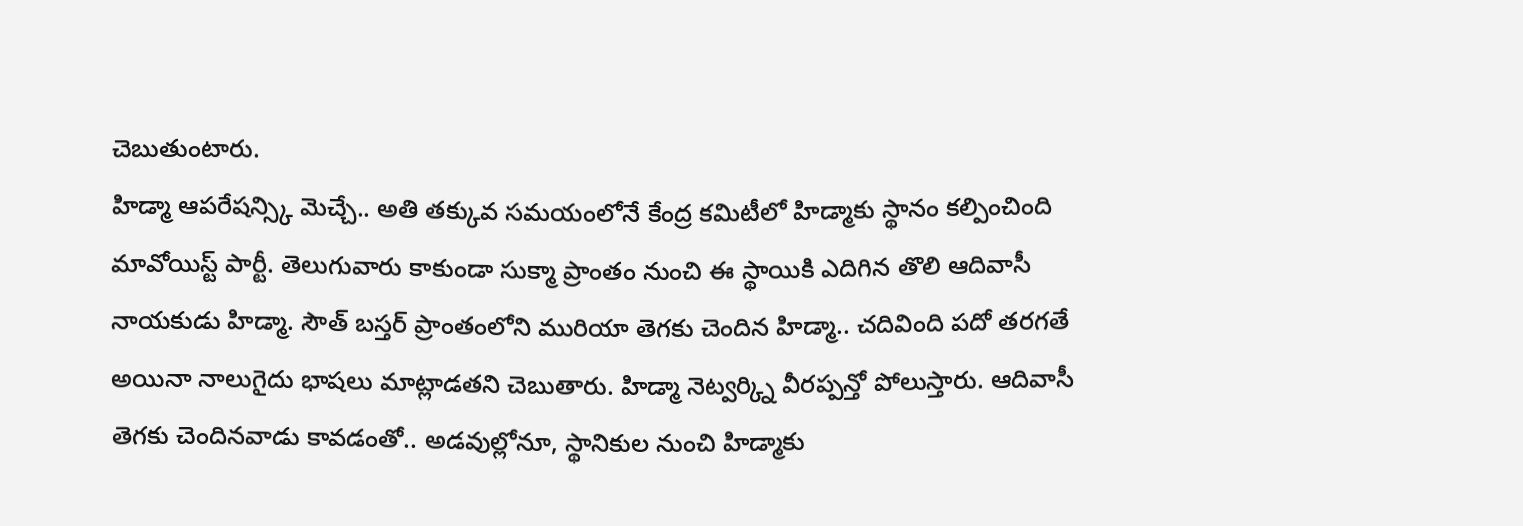చెబుతుంటారు.
హిడ్మా ఆపరేషన్స్కి మెచ్చే.. అతి తక్కువ సమయంలోనే కేంద్ర కమిటీలో హిడ్మాకు స్థానం కల్పించింది మావోయిస్ట్ పార్టీ. తెలుగువారు కాకుండా సుక్మా ప్రాంతం నుంచి ఈ స్థాయికి ఎదిగిన తొలి ఆదివాసీ నాయకుడు హిడ్మా. సౌత్ బస్తర్ ప్రాంతంలోని మురియా తెగకు చెందిన హిడ్మా.. చదివింది పదో తరగతే అయినా నాలుగైదు భాషలు మాట్లాడతని చెబుతారు. హిడ్మా నెట్వర్క్ని వీరప్పన్తో పోలుస్తారు. ఆదివాసీ తెగకు చెందినవాడు కావడంతో.. అడవుల్లోనూ, స్థానికుల నుంచి హిడ్మాకు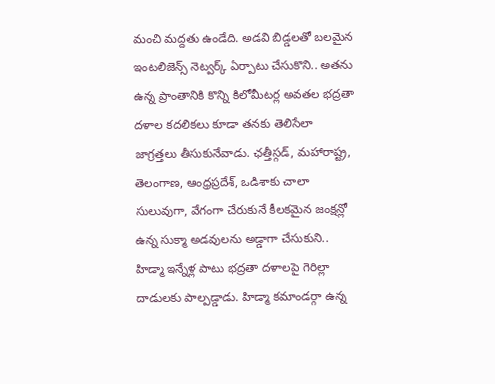మంచి మద్దతు ఉండేది. అడవి బిడ్డలతో బలమైన ఇంటలిజెన్స్ నెట్వర్క్ ఏర్పాటు చేసుకొని.. అతను ఉన్న ప్రాంతానికి కొన్ని కిలోమీటర్ల అవతల భద్రతా దళాల కదలికలు కూడా తనకు తెలిసేలా జాగ్రత్తలు తీసుకునేవాడు. ఛత్తీస్గడ్, మహారాష్ట్ర, తెలంగాణ, ఆంధ్రప్రదేశ్, ఒడిశాకు చాలా సులువుగా, వేగంగా చేరుకునే కీలకమైన జంక్షన్లో ఉన్న సుక్మా అడవులను అడ్డాగా చేసుకుని.. హిడ్మా ఇన్నేళ్ల పాటు భద్రతా దళాలపై గెరిల్లా దాడులకు పాల్పడ్డాడు. హిడ్మా కమాండర్గా ఉన్న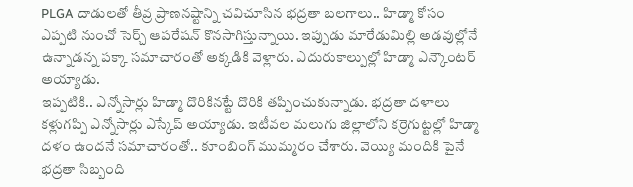PLGA దాడులతో తీవ్ర ప్రాణనష్టాన్ని చవిచూసిన భద్రతా బలగాలు.. హిడ్మా కోసం ఎప్పటి నుంచో సెర్చ్ ఆపరేషన్ కొనసాగిస్తున్నాయి. ఇప్పుడు మారేడుమిల్లి అడవుల్లోనే ఉన్నాడన్న పక్కా సమాచారంతో అక్కడికి వెళ్లారు. ఎదురుకాల్పుల్లో హిడ్మా ఎన్కౌంటర్ అయ్యాడు.
ఇప్పటికి.. ఎన్నోసార్లు హిడ్మా దొరికినట్టే దొరికి తప్పించుకున్నాడు. భద్రతా దళాలు కళ్లుగప్పి ఎన్నోసార్లు ఎస్కేప్ అయ్యాడు. ఇటీవల మలుగు జిల్లాలోని కర్రెగుట్టల్లో హిడ్మా దళం ఉందనే సమాచారంతో.. కూంబింగ్ ముమ్మరం చేశారు. వెయ్యి మందికి పైనే భద్రతా సిబ్బంది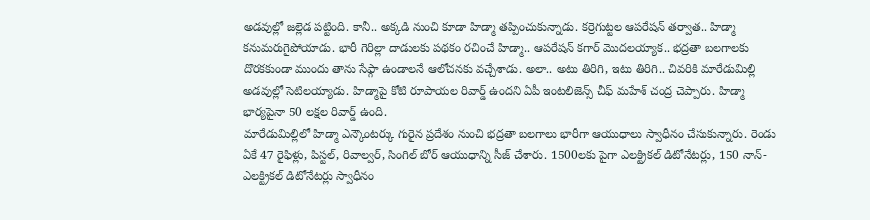అడవుల్లో జల్లెడ పట్టింది. కానీ.. అక్కడి నుంచి కూడా హిడ్మా తప్పించుకున్నాడు. కర్రెగుట్టల ఆపరేషన్ తర్వాత.. హిడ్మా కనుమరుగైపోయాడు. భారీ గెరిల్లా దాడులకు పథకం రచించే హిడ్మా.. ఆపరేషన్ కగార్ మొదలయ్యాక.. భద్రతా బలగాలకు దొరకకుండా ముందు తాను సేఫ్గా ఉండాలనే ఆలోచనకు వచ్చేశాడు. అలా.. అటు తిరిగి, ఇటు తిరిగి.. చివరికి మారేడుమిల్లి అడవుల్లో సెటిలయ్యాడు. హిడ్మాపై కోటి రూపాయల రివార్డ్ ఉందని ఏపీ ఇంటలిజెన్స్ చీఫ్ మహేశ్ చంద్ర చెప్పారు. హిడ్మా భార్యపైనా 50 లక్షల రివార్డ్ ఉంది.
మారేడుమిల్లిలో హిడ్మా ఎన్కౌంటర్కు గురైన ప్రదేశం నుంచి భద్రతా బలగాలు భారీగా ఆయుధాలు స్వాధీనం చేసుకున్నారు. రెండు ఏకే 47 రైఫిళ్లు, పిస్టల్, రివాల్వర్, సింగిల్ బోర్ ఆయుధాన్ని సీజ్ చేశారు. 1500లకు పైగా ఎలక్ట్రికల్ డిటోనేటర్లు, 150 నాన్-ఎలక్ట్రికల్ డిటోనేటర్లు స్వాధీనం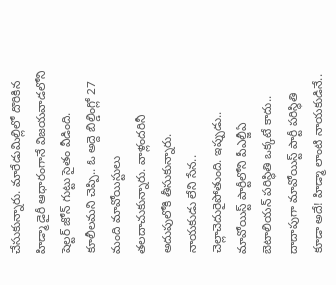చేసుకున్నారు. మారేడుమిల్లిలో దొరికిన హిడ్మా డైరీ ఆధారంగానే విజయవాడలోని షెల్టర్ జోన్ గుట్టు సైతం వీడింది. కూలీలమని చెప్పి.. ఓ అద్దె బిల్డింగ్లో 27 మంది మావోయిస్టులు తలదాచుకున్నారు. వాళ్లందరినీ అదుపులోకి తీసుకున్నారు.
నాయకుడు లేని సేన.. చెల్లాచెదురైపోతుంది. ఇప్పుడు.. మావోయిస్ట్ పార్టీలోని పీఎల్జీఏ బెటాలియన్ పరిస్థితి ఒక్కటే కాదు.. దాదాపుగా మావోయిస్ట్ పార్టీ పరిస్థితి కూడా అదే! హిడ్మా లాంటి నాయకుడినే..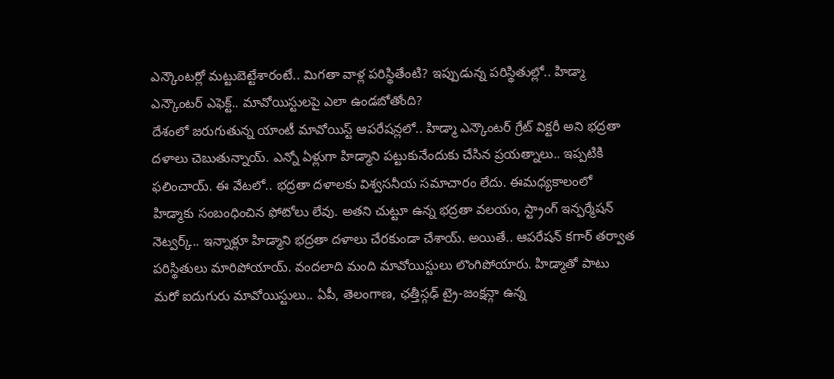ఎన్కౌంటర్లో మట్టుబెట్టేశారంటే.. మిగతా వాళ్ల పరిస్థితేంటి? ఇప్పుడున్న పరిస్థితుల్లో.. హిడ్మా ఎన్కౌంటర్ ఎఫెక్ట్.. మావోయిస్టులపై ఎలా ఉండబోతోంది?
దేశంలో జరుగుతున్న యాంటీ మావోయిస్ట్ ఆపరేషన్లలో.. హిడ్మా ఎన్కౌంటర్ గ్రేట్ విక్టరీ అని భద్రతా దళాలు చెబుతున్నాయ్. ఎన్నో ఏళ్లుగా హిడ్మాని పట్టుకునేందుకు చేసిన ప్రయత్నాలు.. ఇప్పటికి ఫలించాయ్. ఈ వేటలో.. భద్రతా దళాలకు విశ్వసనీయ సమాచారం లేదు. ఈమధ్యకాలంలో హిడ్మాకు సంబంధించిన ఫోటోలు లేవు. అతని చుట్టూ ఉన్న భద్రతా వలయం, స్ట్రాంగ్ ఇన్ఫర్మేషన్ నెట్వర్క్.. ఇన్నాళ్లూ హిడ్మాని భద్రతా దళాలు చేరకుండా చేశాయ్. అయితే.. ఆపరేషన్ కగార్ తర్వాత పరిస్థితులు మారిపోయాయ్. వందలాది మంది మావోయిస్టులు లొంగిపోయారు. హిడ్మాతో పాటు మరో ఐదుగురు మావోయిస్టులు.. ఏపీ, తెలంగాణ, ఛత్తీస్గఢ్ ట్రై-జంక్షన్గా ఉన్న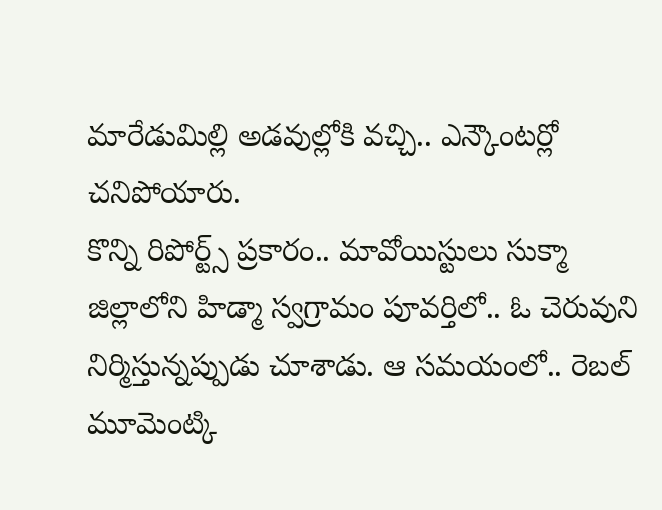మారేడుమిల్లి అడవుల్లోకి వచ్చి.. ఎన్కౌంటర్లో చనిపోయారు.
కొన్ని రిపోర్ట్స్ ప్రకారం.. మావోయిస్టులు సుక్మా జిల్లాలోని హిడ్మా స్వగ్రామం పూవర్తిలో.. ఓ చెరువుని నిర్మిస్తున్నప్పుడు చూశాడు. ఆ సమయంలో.. రెబల్ మూమెంట్కి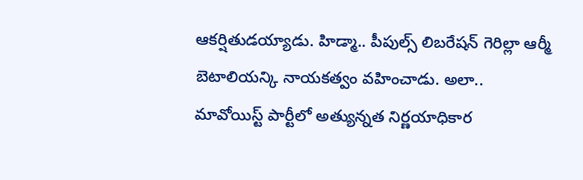ఆకర్షితుడయ్యాడు. హిడ్మా.. పీపుల్స్ లిబరేషన్ గెరిల్లా ఆర్మీ బెటాలియన్కి నాయకత్వం వహించాడు. అలా.. మావోయిస్ట్ పార్టీలో అత్యున్నత నిర్ణయాధికార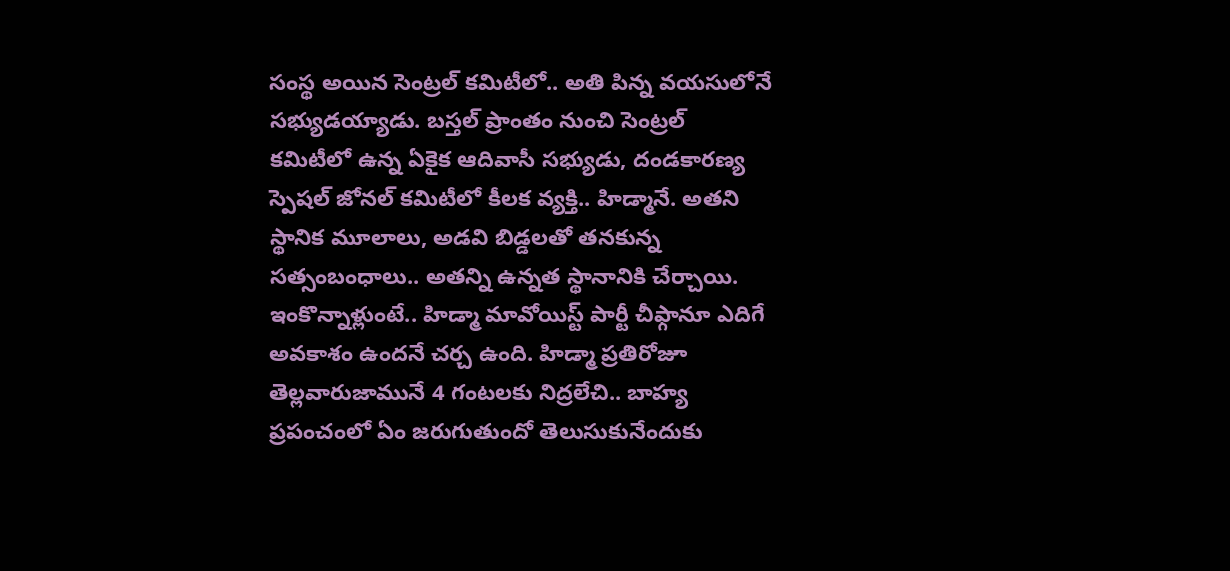సంస్థ అయిన సెంట్రల్ కమిటీలో.. అతి పిన్న వయసులోనే సభ్యుడయ్యాడు. బస్తల్ ప్రాంతం నుంచి సెంట్రల్ కమిటీలో ఉన్న ఏకైక ఆదివాసీ సభ్యుడు, దండకారణ్య స్పెషల్ జోనల్ కమిటీలో కీలక వ్యక్తి.. హిడ్మానే. అతని స్థానిక మూలాలు, అడవి బిడ్డలతో తనకున్న సత్సంబంధాలు.. అతన్ని ఉన్నత స్థానానికి చేర్చాయి. ఇంకొన్నాళ్లుంటే.. హిడ్మా మావోయిస్ట్ పార్టీ చీఫ్గానూ ఎదిగే అవకాశం ఉందనే చర్చ ఉంది. హిడ్మా ప్రతిరోజూ తెల్లవారుజామునే 4 గంటలకు నిద్రలేచి.. బాహ్య ప్రపంచంలో ఏం జరుగుతుందో తెలుసుకునేందుకు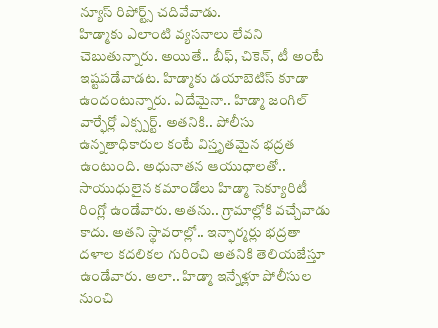న్యూస్ రిపోర్ట్స్ చదివేవాడు.
హిడ్మాకు ఎలాంటి వ్యసనాలు లేవని చెబుతున్నారు. అయితే.. బీఫ్, చికెన్, టీ అంటే ఇష్టపడేవాడట. హిడ్మాకు డయాబెటిస్ కూడా ఉందంటున్నారు. ఏదేమైనా.. హిడ్మా జంగిల్ వార్ఫేర్లో ఎక్స్పర్ట్. అతనికి.. పోలీసు ఉన్నతాధికారుల కంటే విస్తృతమైన భద్రత ఉంటుంది. అధునాతన ఆయుధాలతో.. సాయుధులైన కమాండోలు హిడ్మా సెక్యూరిటీ రింగ్లో ఉండేవారు. అతను.. గ్రామాల్లోకి వచ్చేవాడు కాదు. అతని స్థావరాల్లో.. ఇన్ఫార్మర్లు భద్రతా దళాల కదలికల గురించి అతనికి తెలియజేస్తూ ఉండేవారు. అలా.. హిడ్మా ఇన్నేళ్లూ పోలీసుల నుంచి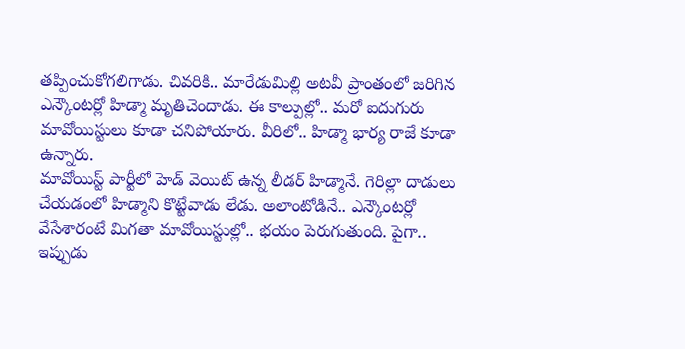తప్పించుకోగలిగాడు. చివరికి.. మారేడుమిల్లి అటవీ ప్రాంతంలో జరిగిన ఎన్కౌంటర్లో హిడ్మా మృతిచెందాడు. ఈ కాల్పుల్లో.. మరో ఐదుగురు మావోయిస్టులు కూడా చనిపోయారు. వీరిలో.. హిడ్మా భార్య రాజే కూడా ఉన్నారు.
మావోయిస్ట్ పార్టీలో హెడ్ వెయిట్ ఉన్న లీడర్ హిడ్మానే. గెరిల్లా దాడులు చేయడంలో హిడ్మాని కొట్టేవాడు లేడు. అలాంటోడినే.. ఎన్కౌంటర్లో వేసేశారంటే మిగతా మావోయిస్టుల్లో.. భయం పెరుగుతుంది. పైగా.. ఇప్పుడు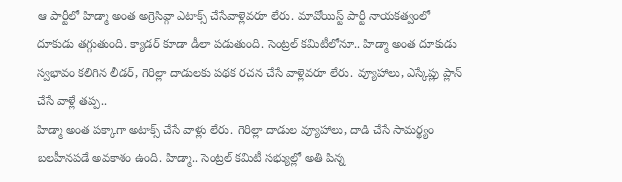ఆ పార్టీలో హిడ్మా అంత అగ్రెసివ్గా ఎటాక్స్ చేసేవాళ్లెవరూ లేరు. మావోయిస్ట్ పార్టీ నాయకత్వంలో దూకుడు తగ్గుతుంది. క్యాడర్ కూడా డీలా పడుతుంది. సెంట్రల్ కమిటీలోనూ.. హిడ్మా అంత దూకుడు స్వభావం కలిగిన లీడర్, గెరిల్లా దాడులకు పథక రచన చేసే వాళ్లెవరూ లేరు. వ్యూహాలు, ఎస్కేప్లు ప్లాన్ చేసే వాళ్లే తప్ప..
హిడ్మా అంత పక్కాగా అటాక్స్ చేసే వాళ్లు లేరు. గెరిల్లా దాడుల వ్యూహాలు, దాడి చేసే సామర్థ్యం బలహీనపడే అవకాశం ఉంది. హిడ్మా.. సెంట్రల్ కమిటీ సభ్యుల్లో అతి పిన్న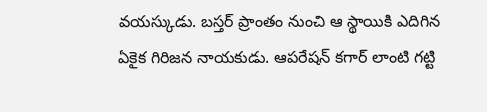వయస్కుడు. బస్తర్ ప్రాంతం నుంచి ఆ స్థాయికి ఎదిగిన ఏకైక గిరిజన నాయకుడు. ఆపరేషన్ కగార్ లాంటి గట్టి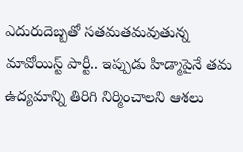ఎదురుదెబ్బతో సతమతమవుతున్న మావోయిస్ట్ పార్టీ.. ఇప్పుడు హిడ్మాపైనే తమ ఉద్యమాన్ని తిరిగి నిర్మించాలని ఆశలు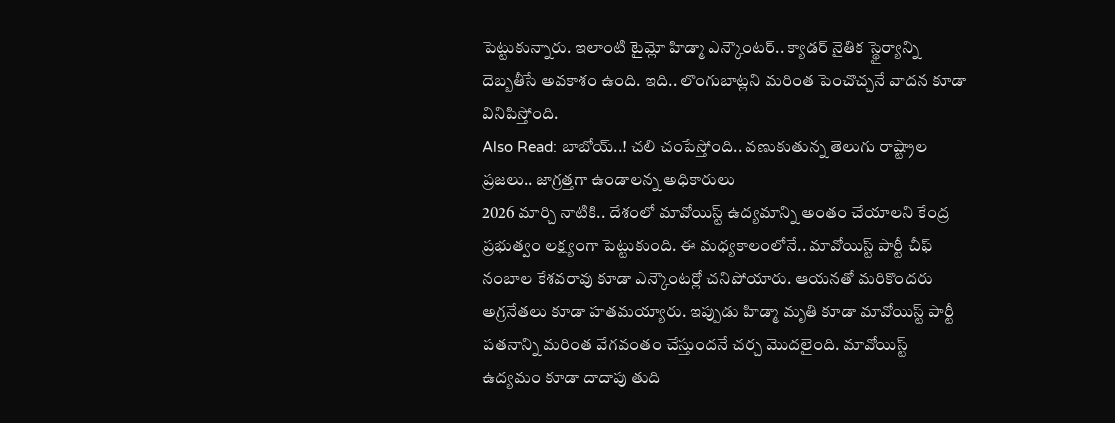పెట్టుకున్నారు. ఇలాంటి టైమ్లో హిడ్మా ఎన్కౌంటర్.. క్యాడర్ నైతిక స్థైర్యాన్ని దెబ్బతీసే అవకాశం ఉంది. ఇది.. లొంగుబాట్లని మరింత పెంచొచ్చనే వాదన కూడా వినిపిస్తోంది.
Also Read: బాబోయ్..! చలి చంపేస్తోంది.. వణుకుతున్న తెలుగు రాష్ట్రాల ప్రజలు.. జాగ్రత్తగా ఉండాలన్న అధికారులు
2026 మార్చి నాటికి.. దేశంలో మావోయిస్ట్ ఉద్యమాన్ని అంతం చేయాలని కేంద్ర ప్రభుత్వం లక్ష్యంగా పెట్టుకుంది. ఈ మధ్యకాలంలోనే.. మావోయిస్ట్ పార్టీ చీఫ్ నంబాల కేశవరావు కూడా ఎన్కౌంటర్లో చనిపోయారు. ఆయనతో మరికొందరు అగ్రనేతలు కూడా హతమయ్యారు. ఇప్పుడు హిడ్మా మృతి కూడా మావోయిస్ట్ పార్టీ పతనాన్ని మరింత వేగవంతం చేస్తుందనే చర్చ మొదలైంది. మావోయిస్ట్ ఉద్యమం కూడా దాదాపు తుది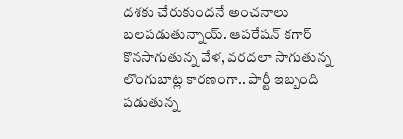దశకు చేరుకుందనే అంచనాలు బలపడుతున్నాయ్. ఆపరేషన్ కగార్ కొనసాగుతున్న వేళ, వరదలా సాగుతున్న లొంగుబాట్ల కారణంగా.. పార్టీ ఇబ్బంది పడుతున్న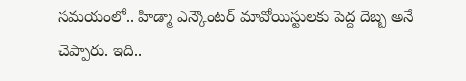సమయంలో.. హిడ్మా ఎన్కౌంటర్ మావోయిస్టులకు పెద్ద దెబ్బ అనే చెప్పారు. ఇది..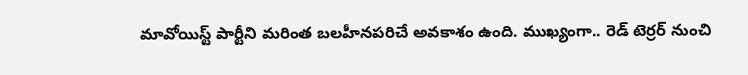మావోయిస్ట్ పార్టీని మరింత బలహీనపరిచే అవకాశం ఉంది. ముఖ్యంగా.. రెడ్ టెర్రర్ నుంచి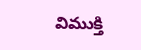విముక్తి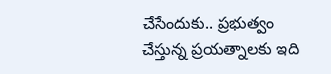చేసేందుకు.. ప్రభుత్వం చేస్తున్న ప్రయత్నాలకు ఇది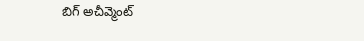బిగ్ అచీవ్మెంట్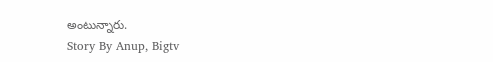అంటున్నారు.
Story By Anup, Bigtv